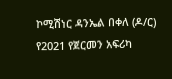ኮሚሽነር ዳንኤል በቀለ (ዶ/ር) የ2021 የጀርመን አፍሪካ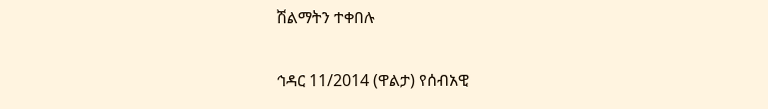ሽልማትን ተቀበሉ

ኅዳር 11/2014 (ዋልታ) የሰብአዊ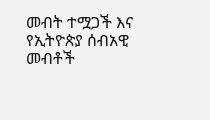መብት ተሟጋች እና የኢትዮጵያ ሰብአዊ መብቶች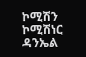ኮሚሽን ኮሚሽነር ዳንኤል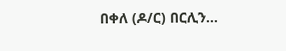በቀለ (ዶ/ር) በርሊን…